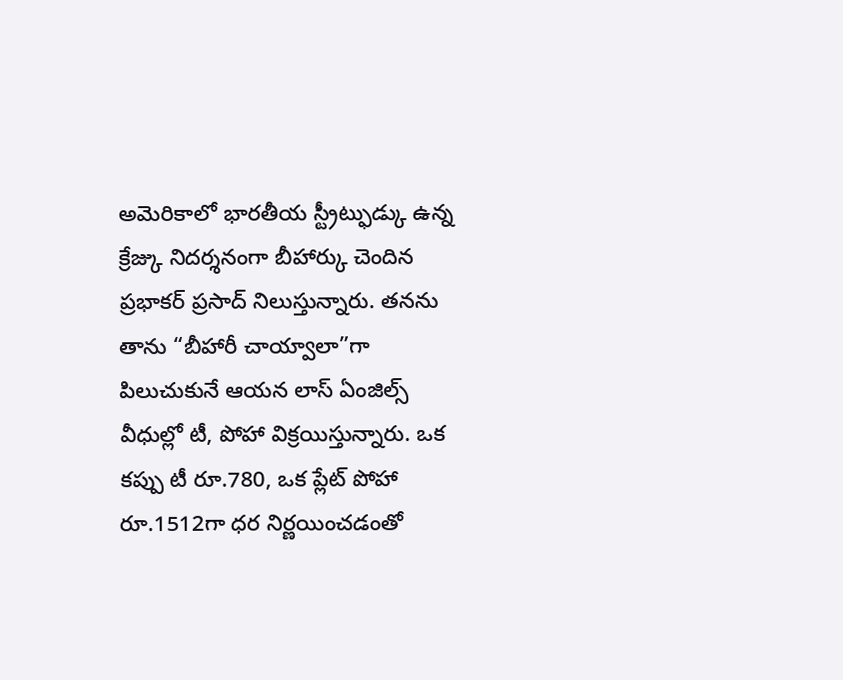అమెరికాలో భారతీయ స్ట్రీట్ఫుడ్కు ఉన్న క్రేజ్కు నిదర్శనంగా బీహార్కు చెందిన ప్రభాకర్ ప్రసాద్ నిలుస్తున్నారు. తనను తాను “బీహారీ చాయ్వాలా”గా పిలుచుకునే ఆయన లాస్ ఏంజిల్స్ వీధుల్లో టీ, పోహా విక్రయిస్తున్నారు. ఒక కప్పు టీ రూ.780, ఒక ప్లేట్ పోహా రూ.1512గా ధర నిర్ణయించడంతో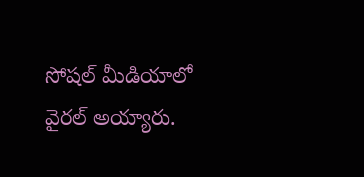సోషల్ మీడియాలో వైరల్ అయ్యారు.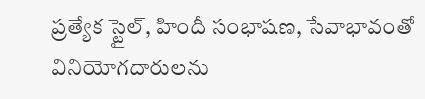ప్రత్యేక స్టైల్, హిందీ సంభాషణ, సేవాభావంతో వినియోగదారులను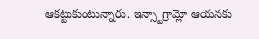ఆకట్టుకుంటున్నారు. ఇన్స్టాగ్రామ్లో ఆయనకు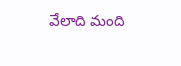వేలాది మంది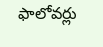ఫాలోవర్లు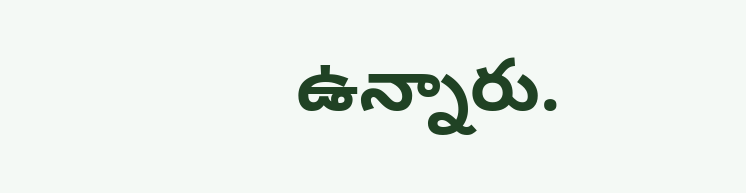ఉన్నారు.